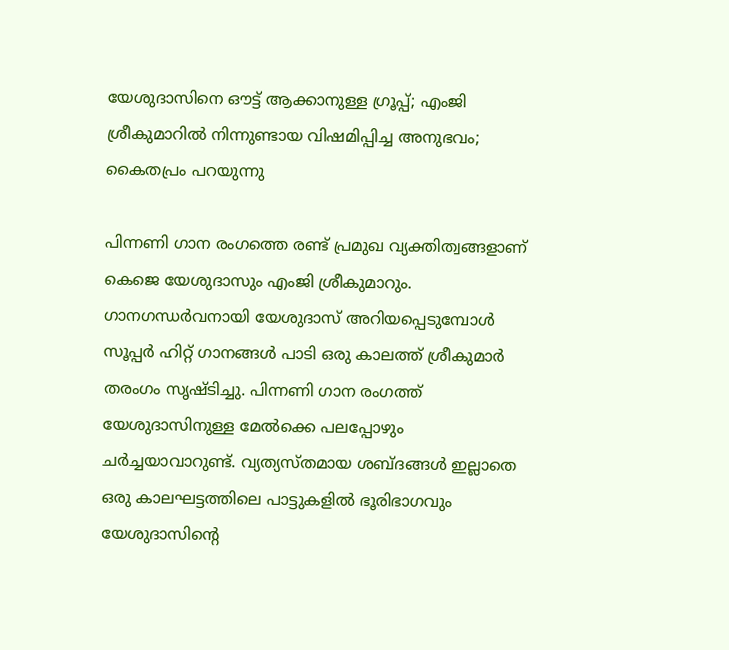യേശുദാസിനെ ഔട്ട് ആക്കാനുള്ള ഗ്രൂപ്പ്; എംജി ശ്രീകുമാറിൽ നിന്നുണ്ടായ വിഷമിപ്പിച്ച അനുഭവം; കൈതപ്രം പറയുന്നു

പിന്നണി ഗാന രംഗത്തെ രണ്ട് പ്രമുഖ വ്യക്തിത്വങ്ങളാണ് കെജെ യേശുദാസും എംജി ശ്രീകുമാറും. ഗാനഗന്ധർവനായി യേശുദാസ് അറിയപ്പെടുമ്പോൾ സൂപ്പർ ഹിറ്റ് ഗാനങ്ങൾ പാടി ഒരു കാലത്ത് ശ്രീകുമാർ തരംഗം സൃഷ്ടിച്ചു. പിന്നണി ഗാന രംഗത്ത് യേശുദാസിനുള്ള മേൽക്കെ പലപ്പോഴും ചർച്ചയാവാറുണ്ട്. വ്യത്യസ്തമായ ശബ്ദങ്ങൾ ഇല്ലാതെ ഒരു കാലഘട്ടത്തിലെ പാട്ടുകളിൽ ഭൂരിഭാഗവും യേശുദാസിന്റെ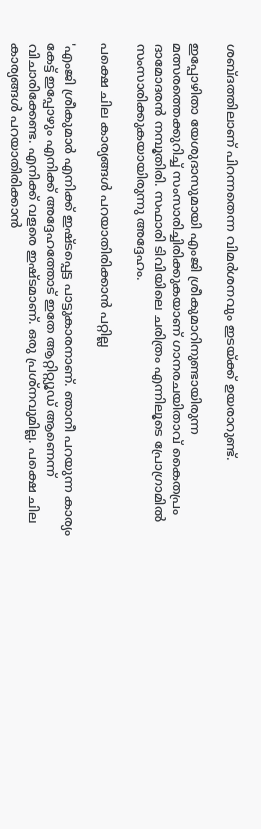ശബ്ദത്തിലാണ് പിറന്നതെന്ന വിമർശനവും ഇടയ്ക്ക് ഉയരാറുണ്ട്.

ഇപ്പോഴിതാ യേശുദാസുമായി എംജി ശ്രീകുമാറിനുണ്ടായിരുന്ന മത്സരത്തെക്കുറിച്ച് സംസാരിച്ചിരിക്കുകയാണ് ഗാനരചയിതാവ് കൈതപ്രം ദാമോദരൻ നമ്പൂതിരി. സഫാരി ടിവിയിലെ ചരിത്രം എന്നിലൂടെ പ്രോഗ്രാമിൽ സംസാരിക്കുകയായിരുന്നു അദ്ദേഹം.

പക്ഷെ ചില കാര്യങ്ങൾ പറയാതിരിക്കാൻ പറ്റില്ല

'എംജി ശ്രീകുമാർ എനിക്ക് ഇഷ്ടപ്പെട്ട പാട്ടുകാരനാണ്. ഞാനീ പറയുന്ന കാര്യം കേട്ട് ഇപ്പോഴും എനിക്ക് അദ്ദേഹത്തോട് ഇതേ ആറ്റിറ്റ്യൂഡ് ആണെന്ന് വിചാരിക്കേണ്ട. എനിക്ക് വളരെ ഇഷ്ടമാണ്. ഒരു പ്രശ്നവുമില്ല. പക്ഷെ ചില കാര്യങ്ങൾ പറയാതിരിക്കാൻ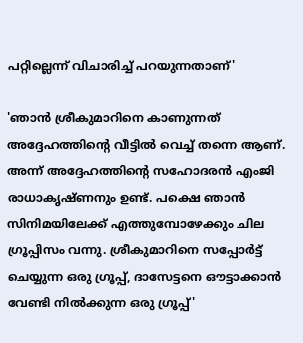പറ്റില്ലെന്ന് വിചാരിച്ച് പറയുന്നതാണ്'

'ഞാൻ ശ്രീകുമാറിനെ കാണുന്നത് അദ്ദേഹത്തിന്റെ വീട്ടിൽ വെച്ച് തന്നെ ആണ്. അന്ന് അദ്ദേഹത്തിന്റെ സഹോദരൻ എംജി രാധാകൃഷ്ണനും ഉണ്ട്. പക്ഷെ ഞാൻ സിനിമയിലേക്ക് എത്തുമ്പോഴേക്കും ചില ഗ്രൂപ്പിസം വന്നു. ശ്രീകുമാറിനെ സപ്പോർട്ട് ചെയ്യുന്ന ഒരു ഗ്രൂപ്പ്, ദാസേട്ടനെ ഔട്ടാക്കാൻ വേണ്ടി നിൽക്കുന്ന ഒരു ഗ്രൂപ്പ്'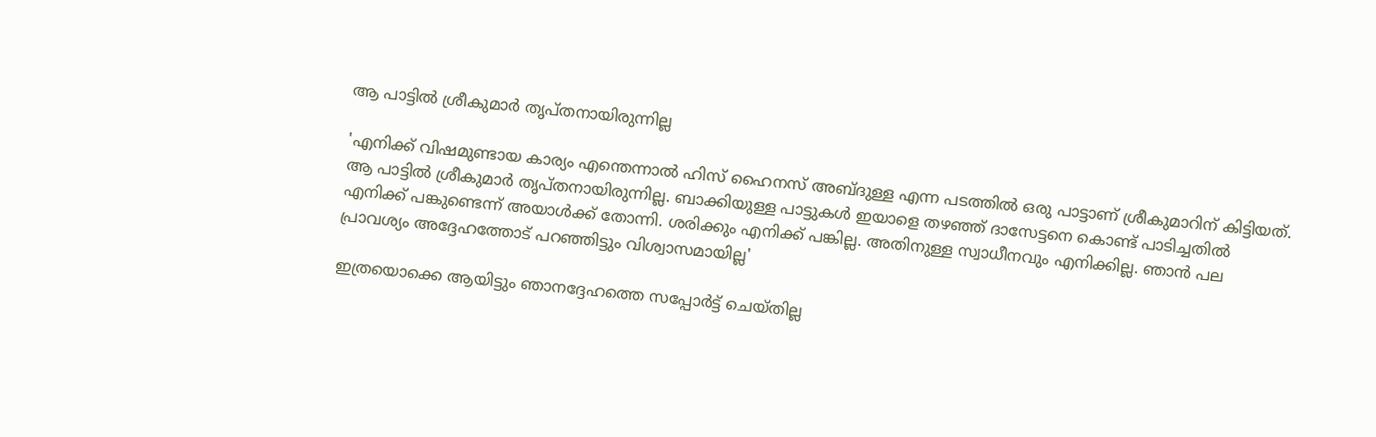ആ പാട്ടിൽ ശ്രീകുമാർ തൃപ്തനായിരുന്നില്ല

'എനിക്ക് വിഷമുണ്ടായ കാര്യം എന്തെന്നാൽ ഹിസ് ഹൈനസ് അബ്ദുള്ള എന്ന പടത്തിൽ ഒരു പാട്ടാണ് ശ്രീകുമാറിന് കിട്ടിയത്. ആ പാട്ടിൽ ശ്രീകുമാർ തൃപ്തനായിരുന്നില്ല. ബാക്കിയുള്ള പാട്ടുകൾ ഇയാളെ തഴഞ്ഞ് ദാസേട്ടനെ കൊണ്ട് പാടിച്ചതിൽ എനിക്ക് പങ്കുണ്ടെന്ന് അയാൾക്ക് തോന്നി. ശരിക്കും എനിക്ക് പങ്കില്ല. അതിനുള്ള സ്വാധീനവും എനിക്കില്ല. ഞാൻ പല പ്രാവശ്യം അദ്ദേഹത്തോ‍ട് പറഞ്ഞിട്ടും വിശ്വാസമായില്ല'

ഇത്രയൊക്കെ ആയിട്ടും ഞാനദ്ദേഹത്തെ സപ്പോർട്ട് ചെയ്തില്ല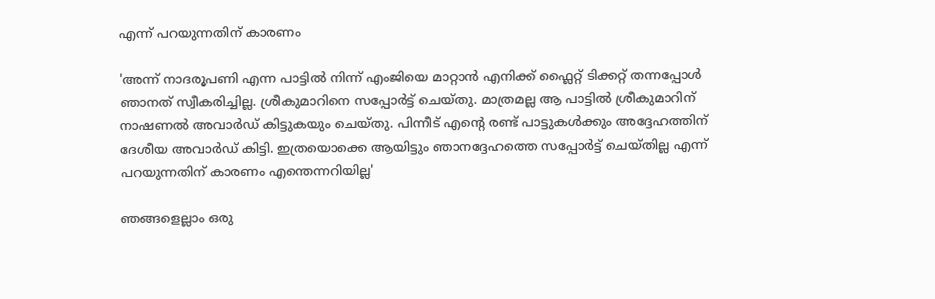എന്ന് പറയുന്നതിന് കാരണം

'അന്ന് നാദരൂപണി എന്ന പാട്ടിൽ നിന്ന് എംജിയെ മാറ്റാൻ എനിക്ക് ഫ്ലൈറ്റ് ടിക്കറ്റ് തന്നപ്പോൾ ഞാനത് സ്വീകരിച്ചില്ല. ശ്രീകുമാറിനെ സപ്പോർ‌ട്ട് ചെയ്തു. മാത്രമല്ല ആ പാട്ടിൽ ശ്രീകുമാറിന് നാഷണൽ അവാർഡ് കിട്ടുകയും ചെയ്തു. പിന്നീട് എന്റെ രണ്ട് പാട്ടുകൾക്കും അദ്ദേഹത്തിന് ദേശീയ അവാർഡ് കിട്ടി. ഇത്രയൊക്കെ ആയിട്ടും ഞാനദ്ദേഹത്തെ സപ്പോർട്ട് ചെയ്തില്ല എന്ന് പറയുന്നതിന് കാരണം എന്തെന്നറിയില്ല'

ഞങ്ങളെല്ലാം ഒരു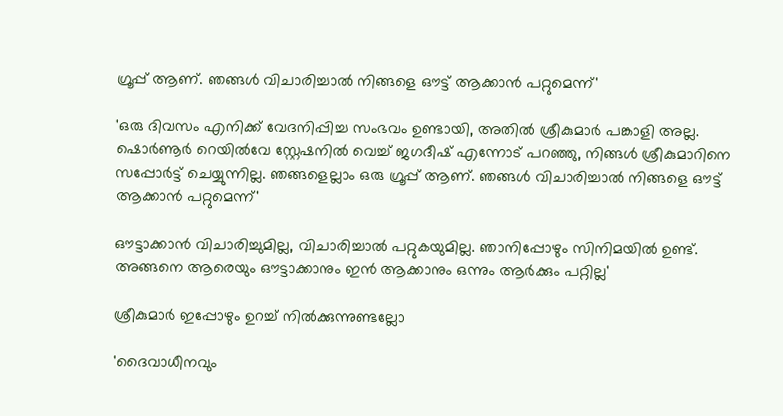ഗ്രൂപ്പ് ആണ്. ഞങ്ങൾ വിചാരിച്ചാൽ നിങ്ങളെ ഔട്ട് ആക്കാൻ പറ്റുമെന്ന്'

'ഒരു ദിവസം എനിക്ക് വേദനിപ്പിച്ച സംഭവം ഉണ്ടായി, അതിൽ ശ്രീകുമാർ പങ്കാളി അല്ല. ഷൊർണൂർ റെയിൽവേ സ്റ്റേഷനിൽ വെച്ച് ജഗദീഷ് എന്നോട് പറഞ്ഞു, നിങ്ങൾ ശ്രീകുമാറിനെ സപ്പോർട്ട് ചെയ്യുന്നില്ല. ഞങ്ങളെല്ലാം ഒരു ഗ്രൂപ്പ് ആണ്. ഞങ്ങൾ വിചാരിച്ചാൽ നിങ്ങളെ ഔട്ട് ആക്കാൻ പറ്റുമെന്ന്'

ഔട്ടാക്കാൻ വിചാരിച്ചുമില്ല, വിചാരിച്ചാൽ പറ്റുകയുമില്ല. ഞാനിപ്പോഴും സിനിമയിൽ ഉണ്ട്. അങ്ങനെ ആരെയും ഔട്ടാക്കാനും ഇൻ ആക്കാനും ഒന്നും ആർക്കും പറ്റില്ല'

ശ്രീകുമാർ ഇപ്പോഴും ഉറച്ച് നിൽക്കുന്നുണ്ടല്ലോ

'ദൈവാധീനവും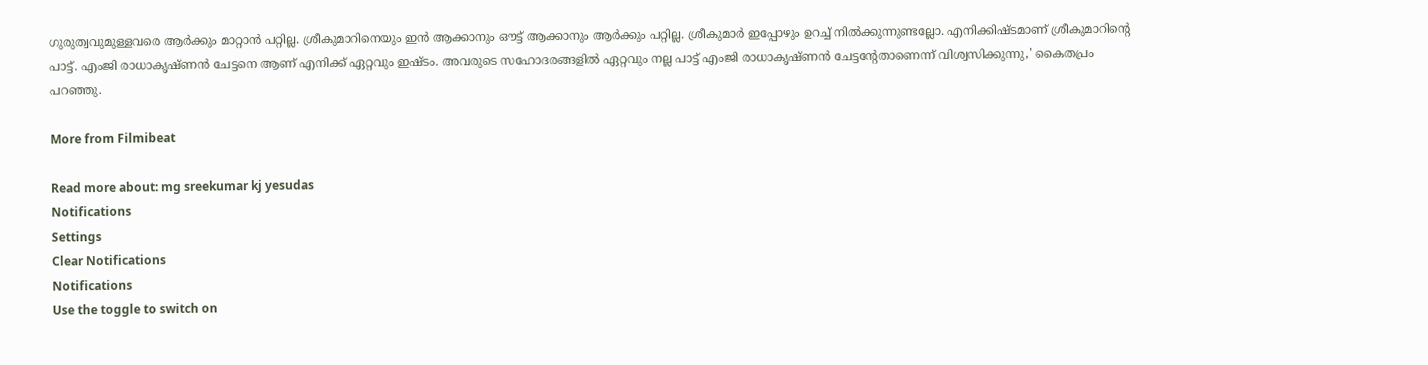ഗുരുത്വവുമുള്ളവരെ ആർക്കും മാറ്റാൻ പറ്റില്ല. ശ്രീകുമാറിനെയും ഇൻ ആക്കാനും ഔട്ട് ആക്കാനും ആർക്കും പറ്റില്ല. ശ്രീകുമാർ ഇപ്പോഴും ഉറച്ച് നിൽക്കുന്നുണ്ടല്ലോ. എനിക്കിഷ്ടമാണ് ശ്രീകുമാറിന്റെ പാട്ട്. എംജി രാധാകൃഷ്ണൻ ചേട്ടനെ ആണ് എനിക്ക് ഏറ്റവും ഇഷ്ടം. അവരുടെ സഹോദരങ്ങളിൽ ഏറ്റവും നല്ല പാട്ട് എംജി രാധാകൃഷ്ണൻ ചേട്ടന്റേതാണെന്ന് വിശ്വസിക്കുന്നു,' കൈതപ്രം പറഞ്ഞു.

More from Filmibeat

Read more about: mg sreekumar kj yesudas
Notifications
Settings
Clear Notifications
Notifications
Use the toggle to switch on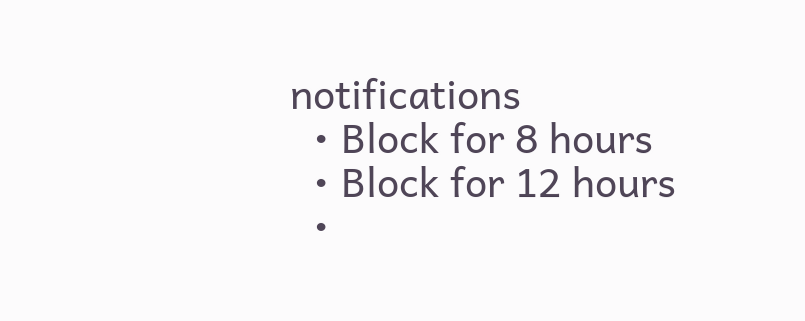notifications
  • Block for 8 hours
  • Block for 12 hours
  •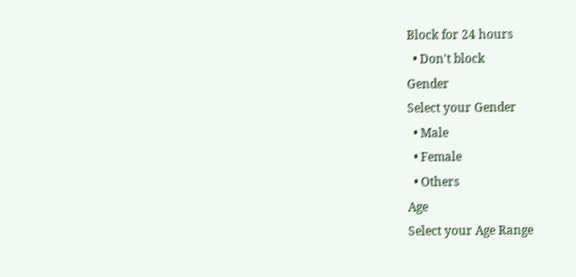Block for 24 hours
  • Don't block
Gender
Select your Gender
  • Male
  • Female
  • Others
Age
Select your Age Range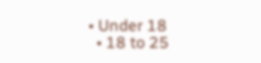• Under 18
  • 18 to 25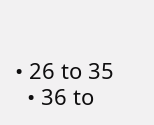• 26 to 35
  • 36 to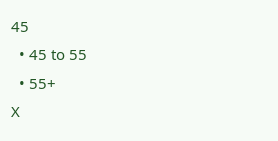45
  • 45 to 55
  • 55+
X